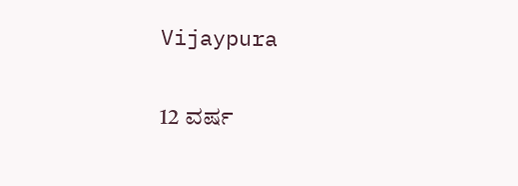Vijaypura

12 ವರ್ಷ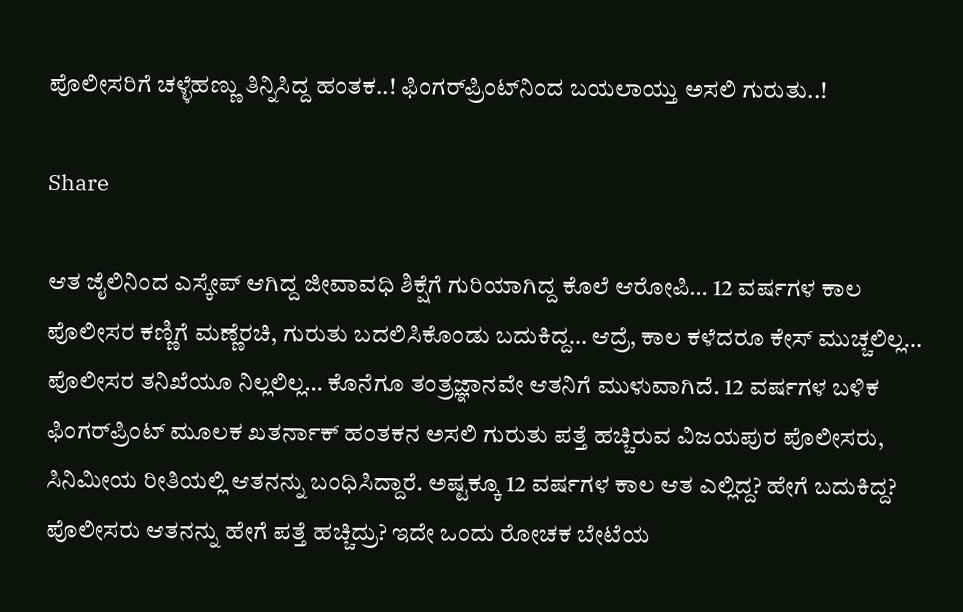ಪೊಲೀಸರಿಗೆ ಚಳ್ಳೆಹಣ್ಣು ತಿನ್ನಿಸಿದ್ದ ಹಂತಕ..! ಫಿಂಗರ್‌ಪ್ರಿಂಟ್‌ನಿಂದ ಬಯಲಾಯ್ತು ಅಸಲಿ ಗುರುತು..!

Share

ಆತ ಜೈಲಿನಿಂದ ಎಸ್ಕೇಪ್ ಆಗಿದ್ದ ಜೀವಾವಧಿ ಶಿಕ್ಷೆಗೆ ಗುರಿಯಾಗಿದ್ದ ಕೊಲೆ ಆರೋಪಿ… 12 ವರ್ಷಗಳ ಕಾಲ ಪೊಲೀಸರ ಕಣ್ಣಿಗೆ ಮಣ್ಣೆರಚಿ, ಗುರುತು ಬದಲಿಸಿಕೊಂಡು ಬದುಕಿದ್ದ… ಆದ್ರೆ, ಕಾಲ ಕಳೆದರೂ ಕೇಸ್ ಮುಚ್ಚಲಿಲ್ಲ… ಪೊಲೀಸರ ತನಿಖೆಯೂ ನಿಲ್ಲಲಿಲ್ಲ… ಕೊನೆಗೂ ತಂತ್ರಜ್ಞಾನವೇ ಆತನಿಗೆ ಮುಳುವಾಗಿದೆ. 12 ವರ್ಷಗಳ ಬಳಿಕ ಫಿಂಗರ್‌ಪ್ರಿಂಟ್ ಮೂಲಕ ಖತರ್ನಾಕ್ ಹಂತಕನ ಅಸಲಿ ಗುರುತು ಪತ್ತೆ ಹಚ್ಚಿರುವ ವಿಜಯಪುರ ಪೊಲೀಸರು, ಸಿನಿಮೀಯ ರೀತಿಯಲ್ಲಿ ಆತನನ್ನು ಬಂಧಿಸಿದ್ದಾರೆ. ಅಷ್ಟಕ್ಕೂ 12 ವರ್ಷಗಳ ಕಾಲ ಆತ ಎಲ್ಲಿದ್ದ? ಹೇಗೆ ಬದುಕಿದ್ದ? ಪೊಲೀಸರು ಆತನನ್ನು ಹೇಗೆ ಪತ್ತೆ ಹಚ್ಚಿದ್ರು? ಇದೇ ಒಂದು ರೋಚಕ ಬೇಟೆಯ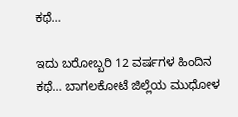ಕಥೆ…

ಇದು ಬರೋಬ್ಬರಿ 12 ವರ್ಷಗಳ ಹಿಂದಿನ ಕಥೆ… ಬಾಗಲಕೋಟೆ ಜಿಲ್ಲೆಯ ಮುಧೋಳ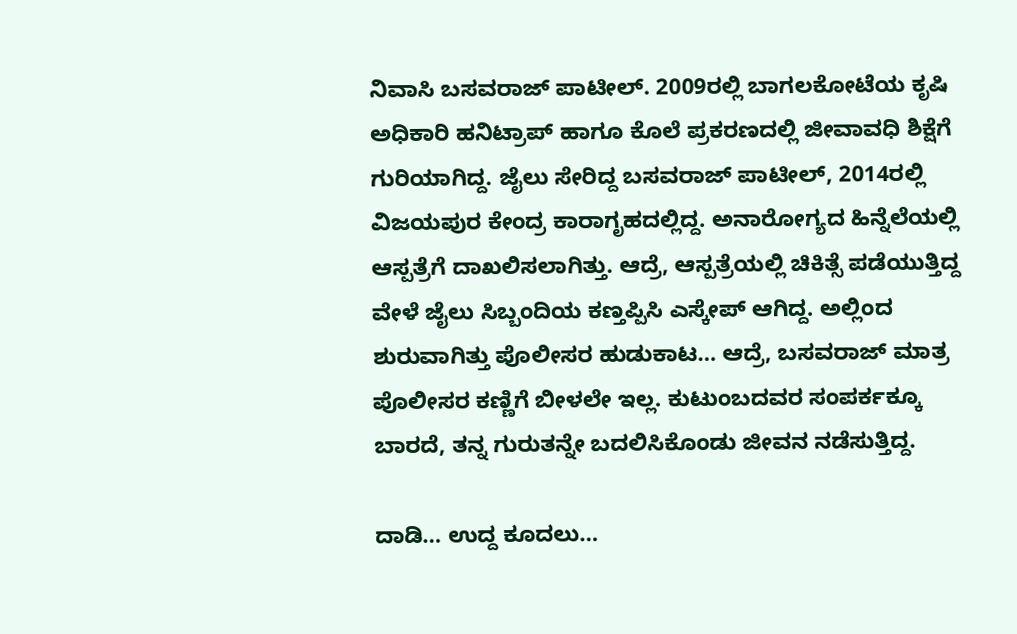ನಿವಾಸಿ ಬಸವರಾಜ್ ಪಾಟೀಲ್. 2009ರಲ್ಲಿ ಬಾಗಲಕೋಟೆಯ ಕೃಷಿ ಅಧಿಕಾರಿ ಹನಿಟ್ರಾಪ್ ಹಾಗೂ ಕೊಲೆ ಪ್ರಕರಣದಲ್ಲಿ ಜೀವಾವಧಿ ಶಿಕ್ಷೆಗೆ ಗುರಿಯಾಗಿದ್ದ. ಜೈಲು ಸೇರಿದ್ದ ಬಸವರಾಜ್ ಪಾಟೀಲ್, 2014ರಲ್ಲಿ ವಿಜಯಪುರ ಕೇಂದ್ರ ಕಾರಾಗೃಹದಲ್ಲಿದ್ದ. ಅನಾರೋಗ್ಯದ ಹಿನ್ನೆಲೆಯಲ್ಲಿ ಆಸ್ಪತ್ರೆಗೆ ದಾಖಲಿಸಲಾಗಿತ್ತು. ಆದ್ರೆ, ಆಸ್ಪತ್ರೆಯಲ್ಲಿ ಚಿಕಿತ್ಸೆ ಪಡೆಯುತ್ತಿದ್ದ ವೇಳೆ ಜೈಲು ಸಿಬ್ಬಂದಿಯ ಕಣ್ತಪ್ಪಿಸಿ ಎಸ್ಕೇಪ್ ಆಗಿದ್ದ. ಅಲ್ಲಿಂದ ಶುರುವಾಗಿತ್ತು ಪೊಲೀಸರ ಹುಡುಕಾಟ… ಆದ್ರೆ, ಬಸವರಾಜ್ ಮಾತ್ರ ಪೊಲೀಸರ ಕಣ್ಣಿಗೆ ಬೀಳಲೇ ಇಲ್ಲ. ಕುಟುಂಬದವರ ಸಂಪರ್ಕಕ್ಕೂ ಬಾರದೆ, ತನ್ನ ಗುರುತನ್ನೇ ಬದಲಿಸಿಕೊಂಡು ಜೀವನ ನಡೆಸುತ್ತಿದ್ದ.

ದಾಡಿ… ಉದ್ದ ಕೂದಲು…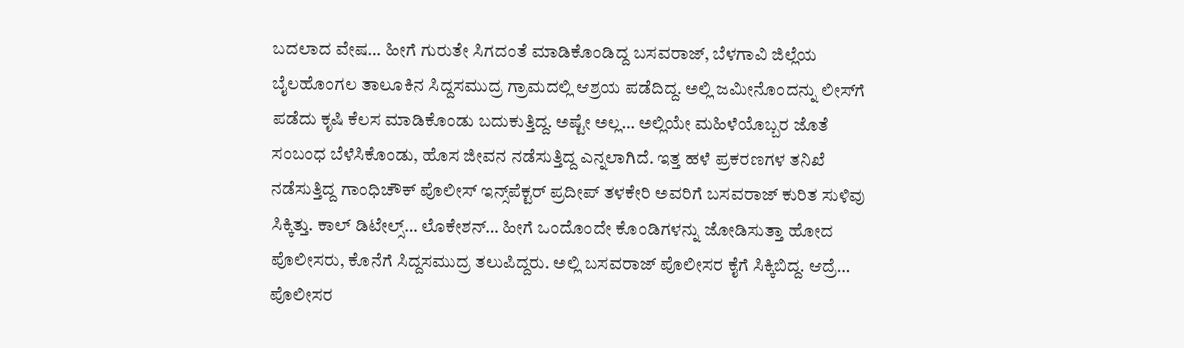ಬದಲಾದ ವೇಷ… ಹೀಗೆ ಗುರುತೇ ಸಿಗದಂತೆ ಮಾಡಿಕೊಂಡಿದ್ದ ಬಸವರಾಜ್, ಬೆಳಗಾವಿ ಜಿಲ್ಲೆಯ ಬೈಲಹೊಂಗಲ ತಾಲೂಕಿನ ಸಿದ್ದಸಮುದ್ರ ಗ್ರಾಮದಲ್ಲಿ ಆಶ್ರಯ ಪಡೆದಿದ್ದ. ಅಲ್ಲಿ ಜಮೀನೊಂದನ್ನು ಲೀಸ್‌ಗೆ ಪಡೆದು ಕೃಷಿ ಕೆಲಸ ಮಾಡಿಕೊಂಡು ಬದುಕುತ್ತಿದ್ದ. ಅಷ್ಟೇ ಅಲ್ಲ… ಅಲ್ಲಿಯೇ ಮಹಿಳೆಯೊಬ್ಬರ ಜೊತೆ ಸಂಬಂಧ ಬೆಳೆಸಿಕೊಂಡು, ಹೊಸ ಜೀವನ ನಡೆಸುತ್ತಿದ್ದ ಎನ್ನಲಾಗಿದೆ. ಇತ್ತ ಹಳೆ ಪ್ರಕರಣಗಳ ತನಿಖೆ ನಡೆಸುತ್ತಿದ್ದ ಗಾಂಧಿಚೌಕ್ ಪೊಲೀಸ್ ಇನ್ಸ್‌ಪೆಕ್ಟರ್ ಪ್ರದೀಪ್ ತಳಕೇರಿ ಅವರಿಗೆ ಬಸವರಾಜ್ ಕುರಿತ ಸುಳಿವು ಸಿಕ್ಕಿತ್ತು. ಕಾಲ್ ಡಿಟೇಲ್ಸ್… ಲೊಕೇಶನ್… ಹೀಗೆ ಒಂದೊಂದೇ ಕೊಂಡಿಗಳನ್ನು ಜೋಡಿಸುತ್ತಾ ಹೋದ ಪೊಲೀಸರು, ಕೊನೆಗೆ ಸಿದ್ದಸಮುದ್ರ ತಲುಪಿದ್ದರು. ಅಲ್ಲಿ ಬಸವರಾಜ್ ಪೊಲೀಸರ ಕೈಗೆ ಸಿಕ್ಕಿಬಿದ್ದ. ಆದ್ರೆ… ಪೊಲೀಸರ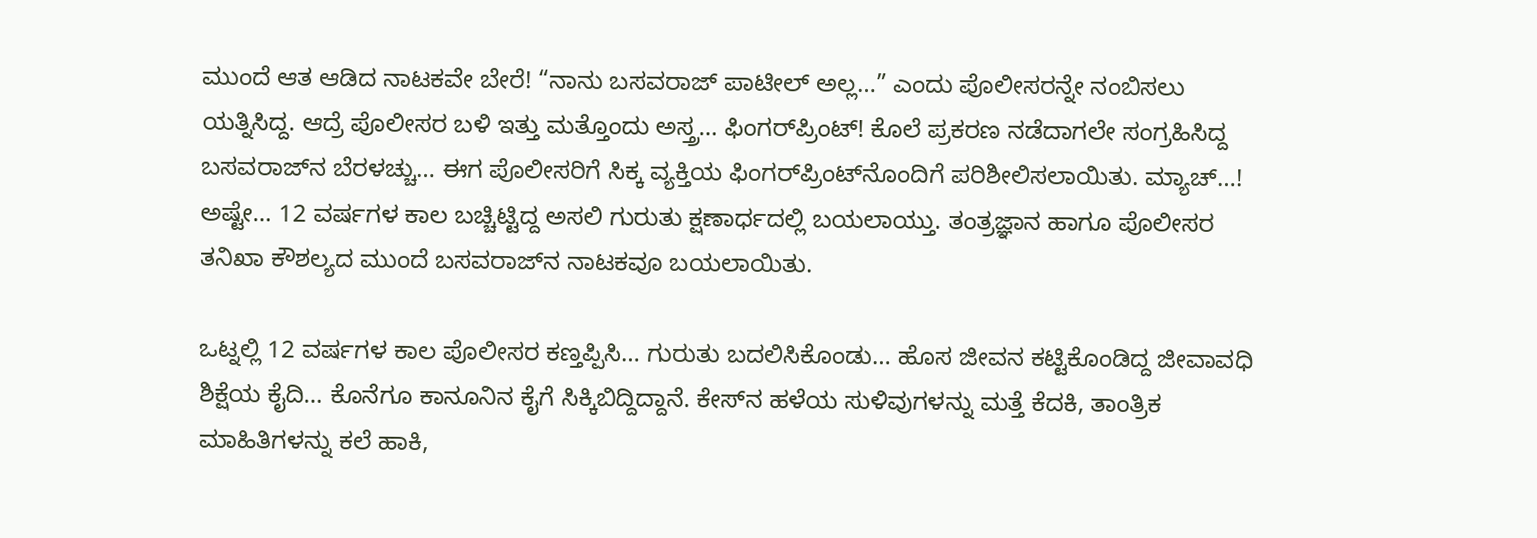ಮುಂದೆ ಆತ ಆಡಿದ ನಾಟಕವೇ ಬೇರೆ! “ನಾನು ಬಸವರಾಜ್ ಪಾಟೀಲ್ ಅಲ್ಲ…” ಎಂದು ಪೊಲೀಸರನ್ನೇ ನಂಬಿಸಲು ಯತ್ನಿಸಿದ್ದ. ಆದ್ರೆ ಪೊಲೀಸರ ಬಳಿ ಇತ್ತು ಮತ್ತೊಂದು ಅಸ್ತ್ರ… ಫಿಂಗರ್‌ಪ್ರಿಂಟ್! ಕೊಲೆ ಪ್ರಕರಣ ನಡೆದಾಗಲೇ ಸಂಗ್ರಹಿಸಿದ್ದ ಬಸವರಾಜ್‌ನ ಬೆರಳಚ್ಚು… ಈಗ ಪೊಲೀಸರಿಗೆ ಸಿಕ್ಕ ವ್ಯಕ್ತಿಯ ಫಿಂಗರ್‌ಪ್ರಿಂಟ್‌ನೊಂದಿಗೆ ಪರಿಶೀಲಿಸಲಾಯಿತು. ಮ್ಯಾಚ್…! ಅಷ್ಟೇ… 12 ವರ್ಷಗಳ ಕಾಲ ಬಚ್ಚಿಟ್ಟಿದ್ದ ಅಸಲಿ ಗುರುತು ಕ್ಷಣಾರ್ಧದಲ್ಲಿ ಬಯಲಾಯ್ತು. ತಂತ್ರಜ್ಞಾನ ಹಾಗೂ ಪೊಲೀಸರ ತನಿಖಾ ಕೌಶಲ್ಯದ ಮುಂದೆ ಬಸವರಾಜ್‌ನ ನಾಟಕವೂ ಬಯಲಾಯಿತು.

ಒಟ್ನಲ್ಲಿ 12 ವರ್ಷಗಳ ಕಾಲ ಪೊಲೀಸರ ಕಣ್ತಪ್ಪಿಸಿ… ಗುರುತು ಬದಲಿಸಿಕೊಂಡು… ಹೊಸ ಜೀವನ ಕಟ್ಟಿಕೊಂಡಿದ್ದ ಜೀವಾವಧಿ ಶಿಕ್ಷೆಯ ಕೈದಿ… ಕೊನೆಗೂ ಕಾನೂನಿನ ಕೈಗೆ ಸಿಕ್ಕಿಬಿದ್ದಿದ್ದಾನೆ. ಕೇಸ್‌ನ ಹಳೆಯ ಸುಳಿವುಗಳನ್ನು ಮತ್ತೆ ಕೆದಕಿ, ತಾಂತ್ರಿಕ ಮಾಹಿತಿಗಳನ್ನು ಕಲೆ ಹಾಕಿ,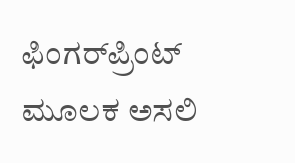ಫಿಂಗರ್‌ಪ್ರಿಂಟ್ ಮೂಲಕ ಅಸಲಿ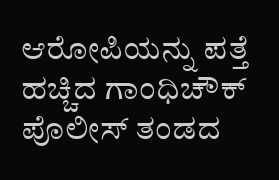ಆರೋಪಿಯನ್ನು ಪತ್ತೆ ಹಚ್ಚಿದ ಗಾಂಧಿಚೌಕ್ ಪೊಲೀಸ್ ತಂಡದ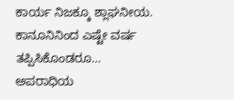ಕಾರ್ಯ ನಿಜಕ್ಕೂ ಶ್ಲಾಘನೀಯ. ಕಾನೂನಿನಿಂದ ಎಷ್ಟೇ ವರ್ಷ ತಪ್ಪಿಸಿಕೊಂಡರೂ… ಅಪರಾಧಿಯ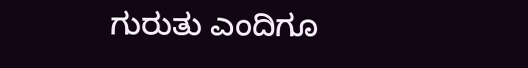ಗುರುತು ಎಂದಿಗೂ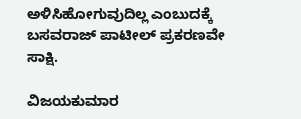ಅಳಿಸಿಹೋಗುವುದಿಲ್ಲ ಎಂಬುದಕ್ಕೆ ಬಸವರಾಜ್ ಪಾಟೀಲ್ ಪ್ರಕರಣವೇ ಸಾಕ್ಷಿ.

ವಿಜಯಕುಮಾರ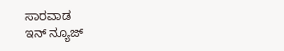ಸಾರವಾಡ
ಇನ್ ನ್ಯೂಜ್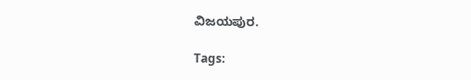ವಿಜಯಪುರ.

Tags: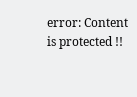error: Content is protected !!